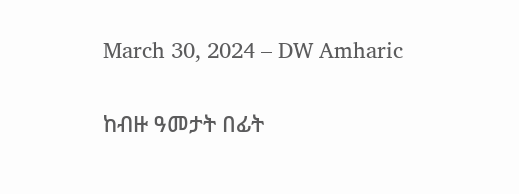March 30, 2024 – DW Amharic

ከብዙ ዓመታት በፊት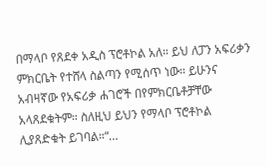በማላቦ የጸደቀ አዲስ ፕሮቶኮል አለ። ይህ ለፓን አፍሪቃን ምክርቤት የተሸላ ስልጣን የሚሰጥ ነው። ይሁንና አብዛኛው የአፍሪቃ ሐገሮች በየምክርቤቶቻቸው አላጸደቁትም። ስለዚህ ይህን የማላቦ ፕሮቶኮል ሊያጸድቁት ይገባል።“…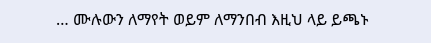… ሙሉውን ለማየት ወይም ለማንበብ እዚህ ላይ ይጫኑ